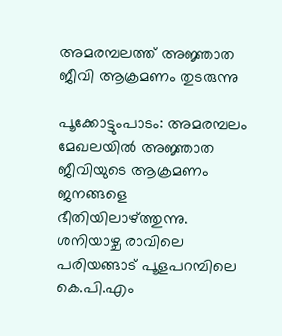അമരമ്പലത്ത് അജ്ഞാത ജീവി ആക്രമണം തുടരുന്നു

പൂക്കോട്ടുംപാടം: അമരമ്പലം മേഖലയിൽ അജ്ഞാത ജീവിയുടെ ആക്രമണം ജനങ്ങളെ ഭീതിയിലാഴ്ത്തുന്നു. ശനിയാഴ്ച രാവിലെ പരിയങ്ങാട് പൂളപറമ്പിലെ കെ.പി.എം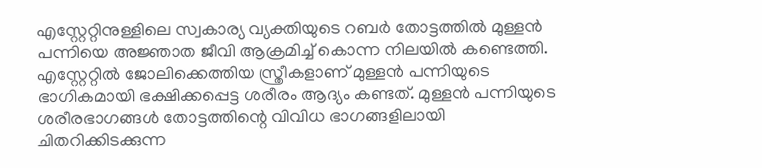എസ്റ്റേറ്റിനുള്ളിലെ സ്വകാര്യ വ്യക്തിയുടെ റബർ തോട്ടത്തിൽ മുള്ളൻ പന്നിയെ അജ്ഞാത ജീവി ആക്രമിച്ച് കൊന്ന നിലയിൽ കണ്ടെത്തി. എസ്റ്റേറ്റിൽ ജോലിക്കെത്തിയ സ്ത്രീകളാണ് മുള്ളൻ പന്നിയുടെ ഭാഗികമായി ഭക്ഷിക്കപ്പെട്ട ശരീരം ആദ്യം കണ്ടത്. മുള്ളൻ പന്നിയുടെ ശരീരഭാഗങ്ങൾ തോട്ടത്തിന്റെ വിവിധ ഭാഗങ്ങളിലായി ചിതറിക്കിടക്കുന്ന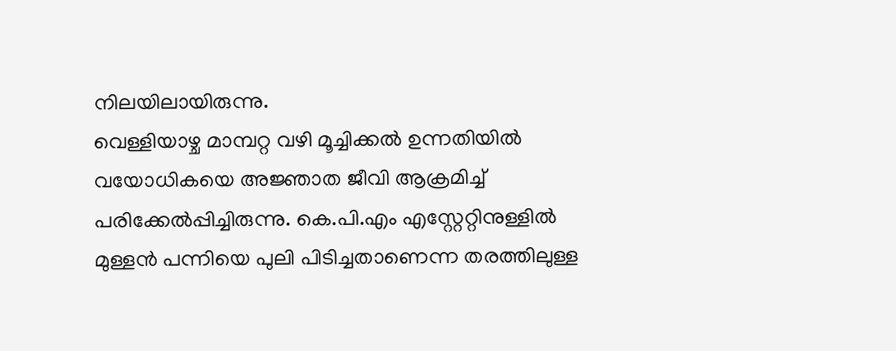നിലയിലായിരുന്നു.
വെള്ളിയാഴ്ച മാമ്പറ്റ വഴി മൂച്ചിക്കൽ ഉന്നതിയിൽ വയോധികയെ അജ്ഞാത ജീവി ആക്രമിച്ച് പരിക്കേൽപ്പിച്ചിരുന്നു. കെ.പി.എം എസ്റ്റേറ്റിനുള്ളിൽ മുള്ളൻ പന്നിയെ പുലി പിടിച്ചതാണെന്ന തരത്തിലുള്ള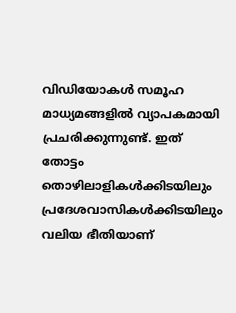വിഡിയോകൾ സമൂഹ മാധ്യമങ്ങളിൽ വ്യാപകമായി പ്രചരിക്കുന്നുണ്ട്. ഇത് തോട്ടം തൊഴിലാളികൾക്കിടയിലും പ്രദേശവാസികൾക്കിടയിലും വലിയ ഭീതിയാണ്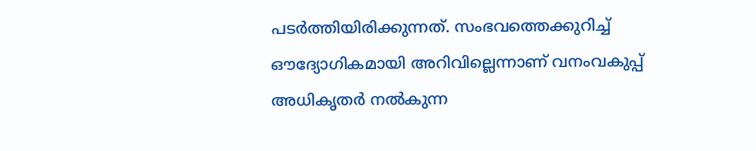പടർത്തിയിരിക്കുന്നത്. സംഭവത്തെക്കുറിച്ച് ഔദ്യോഗികമായി അറിവില്ലെന്നാണ് വനംവകുപ്പ് അധികൃതർ നൽകുന്ന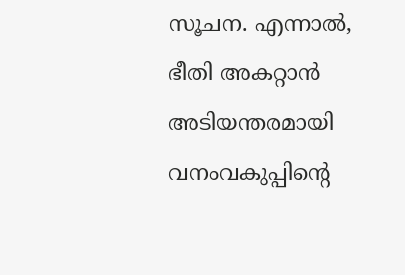സൂചന. എന്നാൽ, ഭീതി അകറ്റാൻ അടിയന്തരമായി വനംവകുപ്പിന്റെ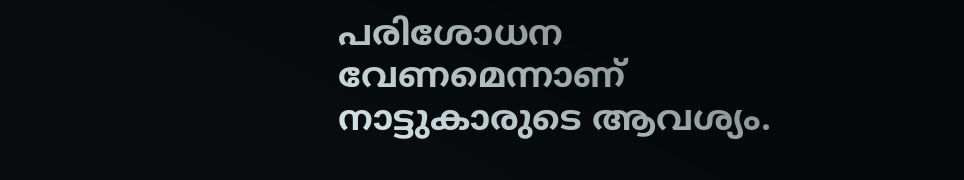പരിശോധന വേണമെന്നാണ് നാട്ടുകാരുടെ ആവശ്യം.